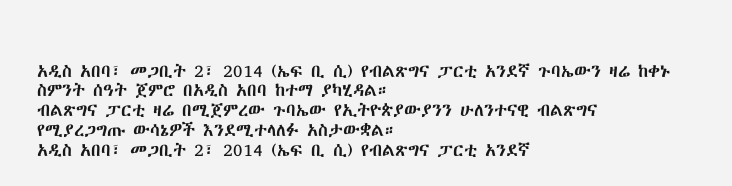አዲስ አበባ፣ መጋቢት 2፣ 2014 (ኤፍ ቢ ሲ) የብልጽግና ፓርቲ አንደኛ ጉባኤውን ዛሬ ከቀኑ ስምንት ሰዓት ጀምሮ በአዲስ አበባ ከተማ ያካሂዳል።
ብልጽግና ፓርቲ ዛሬ በሚጀምረው ጉባኤው የኢትዮጵያውያንን ሁለንተናዊ ብልጽግና የሚያረጋግጡ ውሳኔዎች እንደሚተላለፉ አስታውቋል።
አዲስ አበባ፣ መጋቢት 2፣ 2014 (ኤፍ ቢ ሲ) የብልጽግና ፓርቲ አንደኛ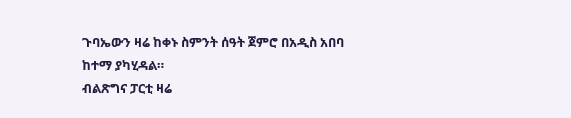ጉባኤውን ዛሬ ከቀኑ ስምንት ሰዓት ጀምሮ በአዲስ አበባ ከተማ ያካሂዳል።
ብልጽግና ፓርቲ ዛሬ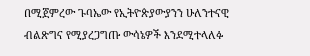በሚጀምረው ጉባኤው የኢትዮጵያውያንን ሁለንተናዊ ብልጽግና የሚያረጋግጡ ውሳኔዎች እንደሚተላለፉ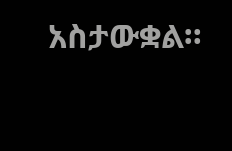አስታውቋል።